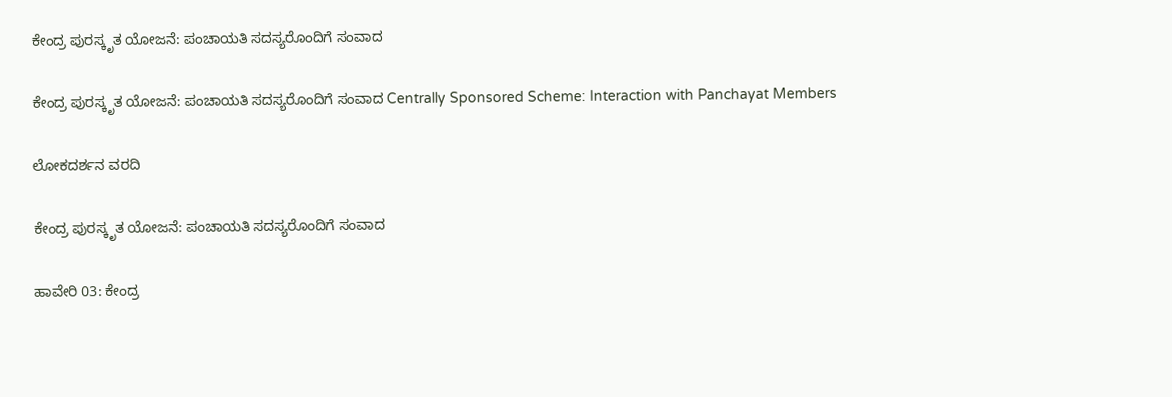ಕೇಂದ್ರ ಪುರಸ್ಕೃತ ಯೋಜನೆ: ಪಂಚಾಯತಿ ಸದಸ್ಯರೊಂದಿಗೆ ಸಂವಾದ

ಕೇಂದ್ರ ಪುರಸ್ಕೃತ ಯೋಜನೆ: ಪಂಚಾಯತಿ ಸದಸ್ಯರೊಂದಿಗೆ ಸಂವಾದ Centrally Sponsored Scheme: Interaction with Panchayat Members

ಲೋಕದರ್ಶನ ವರದಿ

ಕೇಂದ್ರ ಪುರಸ್ಕೃತ ಯೋಜನೆ: ಪಂಚಾಯತಿ ಸದಸ್ಯರೊಂದಿಗೆ ಸಂವಾದ

ಹಾವೇರಿ 03: ಕೇಂದ್ರ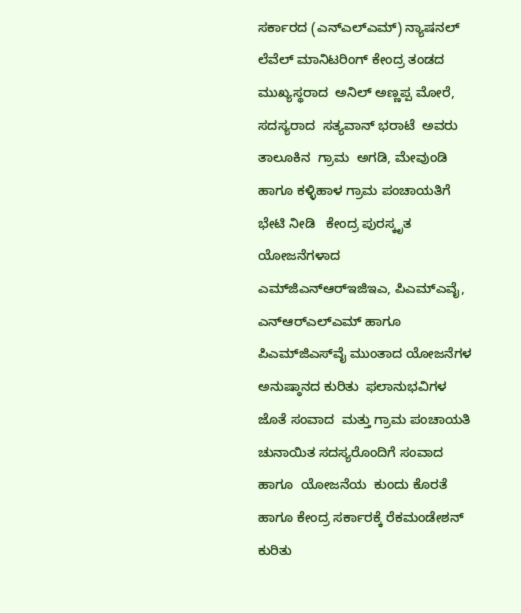ಸರ್ಕಾರದ (ಎನ್‌ಎಲ್‌ಎಮ್) ನ್ಯಾಷನಲ್ ಲೆವೆಲ್ ಮಾನಿಟರಿಂಗ್ ಕೇಂದ್ರ ತಂಡದ ಮುಖ್ಯಸ್ಥರಾದ  ಅನಿಲ್ ಅಣ್ಣಪ್ಪ ಮೋರೆ, ಸದಸ್ಯರಾದ  ಸತ್ಯವಾನ್ ಭರಾಟೆ  ಅವರು ತಾಲೂಕಿನ  ಗ್ರಾಮ  ಅಗಡಿ, ಮೇವುಂಡಿ ಹಾಗೂ ಕಳ್ಳಿಹಾಳ ಗ್ರಾಮ ಪಂಚಾಯತಿಗೆ ಭೇಟಿ ನೀಡಿ   ಕೇಂದ್ರ ಪುರಸ್ಕೃತ ಯೋಜನೆಗಳಾದ ಎಮ್‌ಜಿಎನ್‌ಆರ್‌ಇಜಿಇಎ, ಪಿಎಮ್‌ಎವೈ, ಎನ್‌ಆರ್‌ಎಲ್‌ಎಮ್ ಹಾಗೂ ಪಿಎಮ್‌ಜಿಎಸ್‌ವೈ ಮುಂತಾದ ಯೋಜನೆಗಳ ಅನುಷ್ಠಾನದ ಕುರಿತು  ಫಲಾನುಭವಿಗಳ ಜೊತೆ ಸಂವಾದ  ಮತ್ತು ಗ್ರಾಮ ಪಂಚಾಯತಿ ಚುನಾಯಿತ ಸದಸ್ಯರೊಂದಿಗೆ ಸಂವಾದ  ಹಾಗೂ  ಯೋಜನೆಯ  ಕುಂದು ಕೊರತೆ ಹಾಗೂ ಕೇಂದ್ರ ಸರ್ಕಾರಕ್ಕೆ ರೆಕಮಂಡೇಶನ್ ಕುರಿತು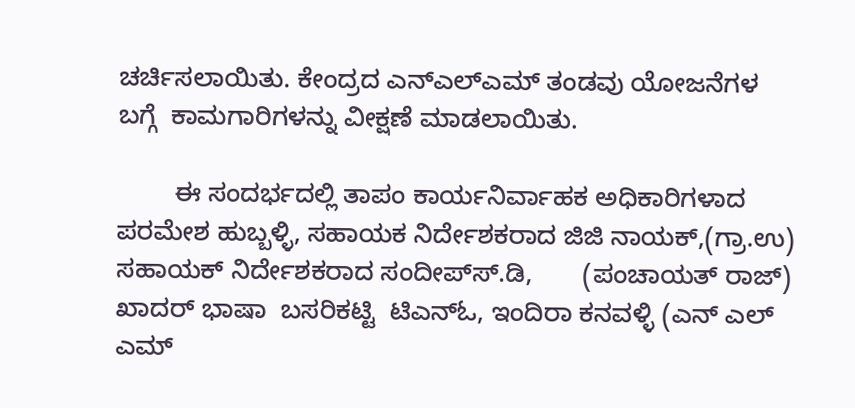ಚರ್ಚಿಸಲಾಯಿತು. ಕೇಂದ್ರದ ಎನ್‌ಎಲ್‌ಎಮ್ ತಂಡವು ಯೋಜನೆಗಳ ಬಗ್ಗೆ  ಕಾಮಗಾರಿಗಳನ್ನು ವೀಕ್ಷಣೆ ಮಾಡಲಾಯಿತು.

        ಈ ಸಂದರ್ಭದಲ್ಲಿ ತಾಪಂ ಕಾರ್ಯನಿರ್ವಾಹಕ ಅಧಿಕಾರಿಗಳಾದ  ಪರಮೇಶ ಹುಬ್ಬಳ್ಳಿ, ಸಹಾಯಕ ನಿರ್ದೇಶಕರಾದ ಜಿಜಿ ನಾಯಕ್,(ಗ್ರಾ.ಉ) ಸಹಾಯಕ್ ನಿರ್ದೇಶಕರಾದ ಸಂದೀಪ್‌ಸ್‌.ಡಿ,       (ಪಂಚಾಯತ್ ರಾಜ್)  ಖಾದರ್ ಭಾಷಾ  ಬಸರಿಕಟ್ಟಿ  ಟಿಎನ್‌ಓ, ಇಂದಿರಾ ಕನವಳ್ಳಿ (ಎನ್ ಎಲ್ ಎಮ್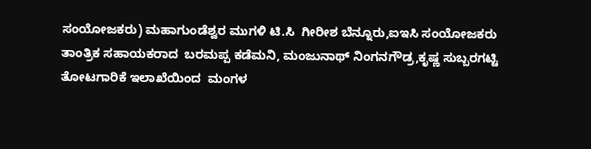ಸಂಯೋಜಕರು) ಮಹಾಗುಂಡೆಶ್ವರ ಮುಗಳಿ ಟಿ.ಸಿ  ಗೀರೀಶ ಬೆನ್ನೂರು,ಐಇಸಿ ಸಂಯೋಜಕರು  ತಾಂತ್ರಿಕ ಸಹಾಯಕರಾದ  ಬರಮಪ್ಪ ಕಡೆಮನಿ, ಮಂಜುನಾಥ್ ನಿಂಗನಗೌಡ್ರ,ಕೃಷ್ಣ ಸುಬ್ಬರಗಟ್ಟಿ ತೋಟಗಾರಿಕೆ ಇಲಾಖೆಯಿಂದ  ಮಂಗಳ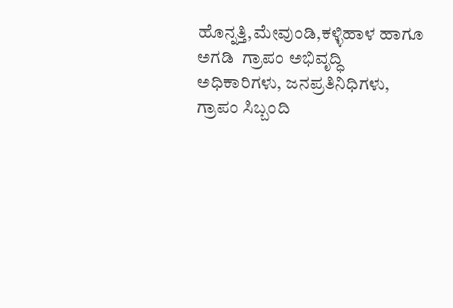ಹೊನ್ನತ್ತಿ,ಮೇವುಂಡಿ,ಕಳ್ಳಿಹಾಳ ಹಾಗೂ ಅಗಡಿ  ಗ್ರಾಪಂ ಅಭಿವೃದ್ಧಿ ಅಧಿಕಾರಿಗಳು, ಜನಪ್ರತಿನಿಧಿಗಳು, ಗ್ರಾಪಂ ಸಿಬ್ಬಂದಿ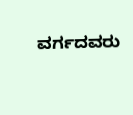ವರ್ಗದವರು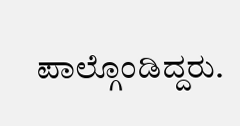ಪಾಲ್ಗೊಂಡಿದ್ದರು.